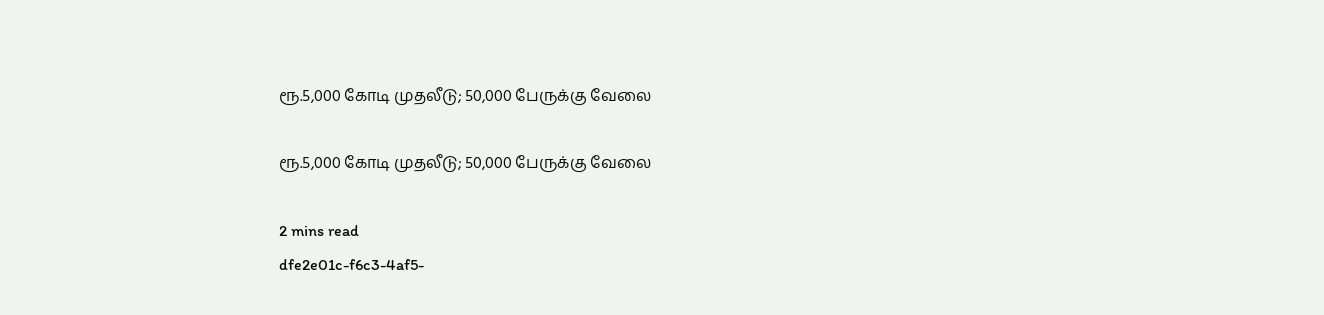ரூ.5,000 கோடி முதலீடு; 50,000 பேருக்கு வேலை

ரூ.5,000 கோடி முதலீடு; 50,000 பேருக்கு வேலை

2 mins read
dfe2e01c-f6c3-4af5-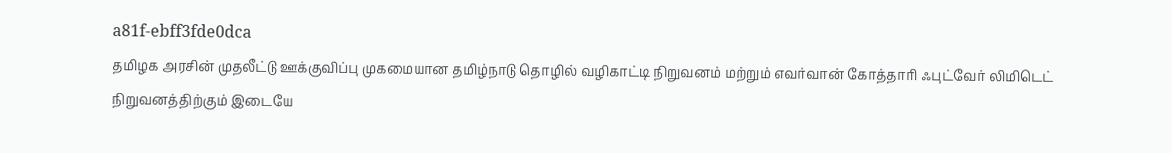a81f-ebff3fde0dca
தமிழக அரசின் முதலீட்டு ஊக்குவிப்பு முகமையான தமிழ்நாடு தொழில் வழிகாட்டி நிறுவனம் மற்றும் எவர்வான் கோத்தாரி ஃபுட்வேர் லிமிடெட் நிறுவனத்திற்கும் இடையே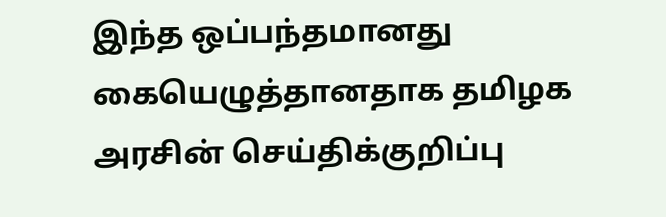இந்த ஒப்பந்தமானது கையெழுத்தானதாக தமிழக அரசின் செய்திக்குறிப்பு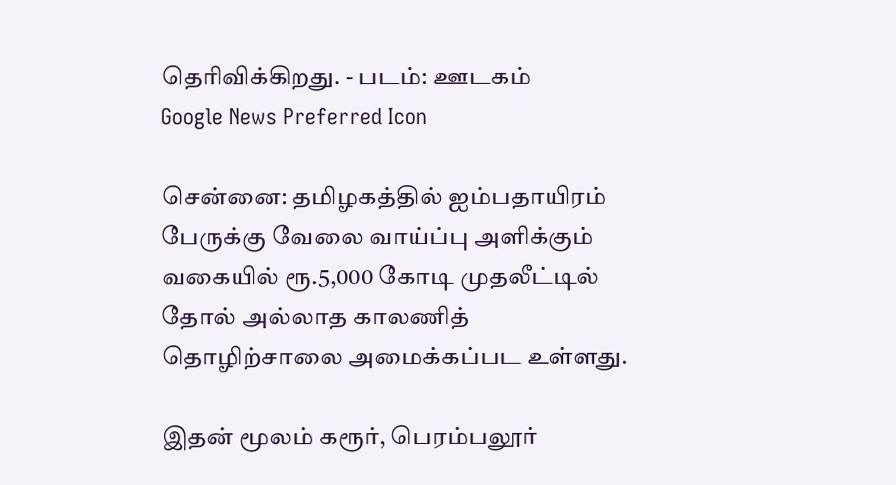தெரிவிக்கிறது. - படம்: ஊடகம்
Google News Preferred Icon

சென்னை: தமிழகத்தில் ஐம்பதாயிரம் பேருக்கு வேலை வாய்ப்பு அளிக்கும் வகையில் ரூ.5,000 கோடி முதலீட்டில் தோல் அல்லாத காலணித் தொழிற்சாலை அமைக்கப்பட உள்ளது.

இதன் மூலம் கரூர், பெரம்பலூர்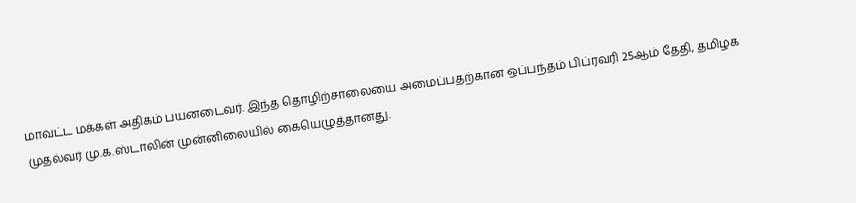மாவட்ட மக்கள் அதிகம் பயனடைவர். இந்த தொழிற்சாலையை அமைப்பதற்கான ஒப்பந்தம் பிப்ரவரி 25ஆம் தேதி, தமிழக முதல்வர் மு.க.ஸ்டாலின் முன்னிலையில் கையெழுத்தானது.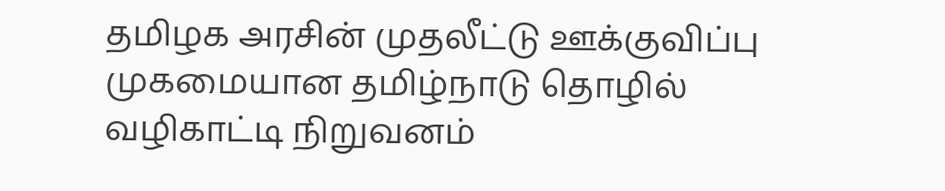தமிழக அரசின் முதலீட்டு ஊக்குவிப்பு முகமையான தமிழ்நாடு தொழில் வழிகாட்டி நிறுவனம்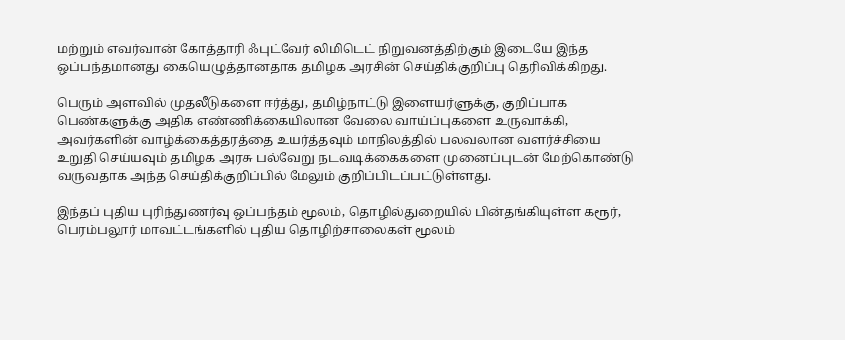மற்றும் எவர்வான் கோத்தாரி ஃபுட்வேர் லிமிடெட் நிறுவனத்திற்கும் இடையே இந்த ஒப்பந்தமானது கையெழுத்தானதாக தமிழக அரசின் செய்திக்குறிப்பு தெரிவிக்கிறது.

பெரும் அளவில் முதலீடுகளை ஈர்த்து, தமிழ்நாட்டு இளையர்ளுக்கு, குறிப்பாக பெண்களுக்கு அதிக எண்ணிக்கையிலான வேலை வாய்ப்புகளை உருவாக்கி, அவர்களின் வாழ்க்கைத்தரத்தை உயர்த்தவும் மாநிலத்தில் பலவலான வளர்ச்சியை உறுதி செய்யவும் தமிழக அரசு பல்வேறு நடவடிக்கைகளை முனைப்புடன் மேற்கொண்டு வருவதாக அந்த செய்திக்குறிப்பில் மேலும் குறிப்பிடப்பட்டுள்ளது.

இந்தப் புதிய புரிந்துணர்வு ஒப்பந்தம் மூலம், தொழில்துறையில் பின்தங்கியுள்ள கரூர், பெரம்பலூர் மாவட்டங்களில் புதிய தொழிற்சாலைகள் மூலம்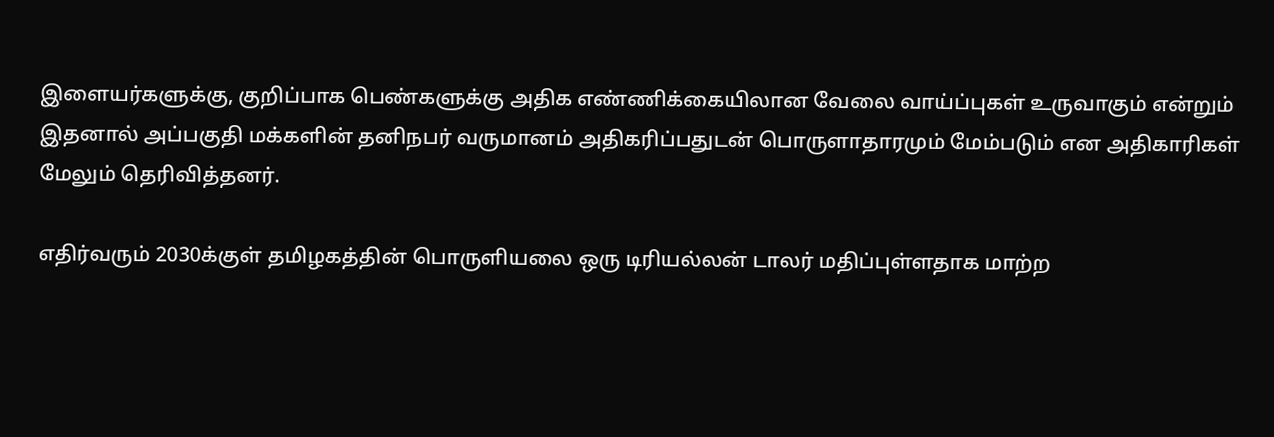இளையர்களுக்கு, குறிப்பாக பெண்களுக்கு அதிக எண்ணிக்கையிலான வேலை வாய்ப்புகள் உருவாகும் என்றும் இதனால் அப்பகுதி மக்களின் தனிநபர் வருமானம் அதிகரிப்பதுடன் பொருளாதாரமும் மேம்படும் என அதிகாரிகள் மேலும் தெரிவித்தனர்.

எதிர்வரும் 2030க்குள் தமிழகத்தின் பொருளியலை ஒரு டிரியல்லன் டாலர் மதிப்புள்ளதாக மாற்ற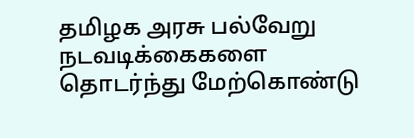தமிழக அரசு பல்வேறு நடவடிக்கைகளை தொடர்ந்து மேற்கொண்டு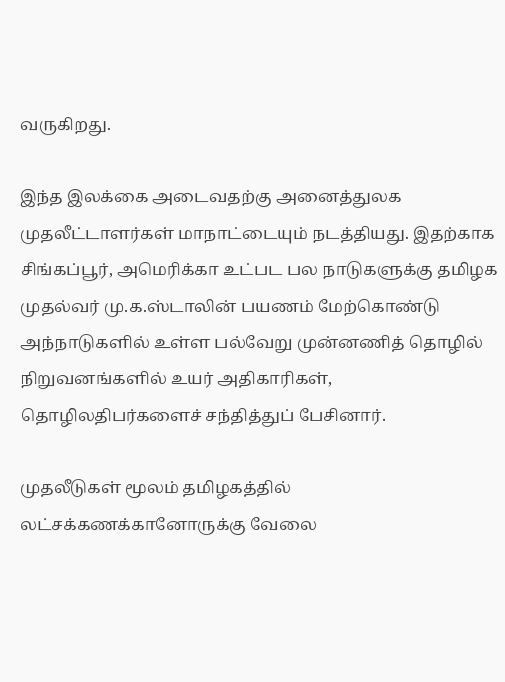வருகிறது.

இந்த இலக்கை அடைவதற்கு அனைத்துலக முதலீட்டாளர்கள் மாநாட்டையும் நடத்தியது. இதற்காக சிங்கப்பூர், அமெரிக்கா உட்பட பல நாடுகளுக்கு தமிழக முதல்வர் மு.க.ஸ்டாலின் பயணம் மேற்கொண்டு அந்நாடுகளில் உள்ள பல்வேறு முன்னணித் தொழில் நிறுவனங்களில் உயர் அதிகாரிகள், தொழிலதிபர்களைச் சந்தித்துப் பேசினார்.

முதலீடுகள் மூலம் தமிழகத்தில் லட்சக்கணக்கானோருக்கு வேலை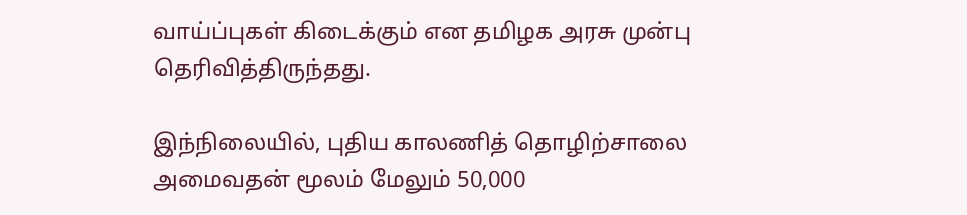வாய்ப்புகள் கிடைக்கும் என தமிழக அரசு முன்பு தெரிவித்திருந்தது.

இந்நிலையில், புதிய காலணித் தொழிற்சாலை அமைவதன் மூலம் மேலும் 50,000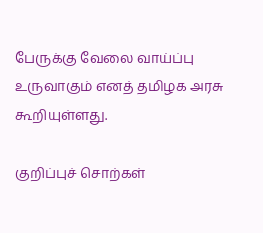பேருக்கு வேலை வாய்ப்பு உருவாகும் எனத் தமிழக அரசு கூறியுள்ளது.

குறிப்புச் சொற்கள்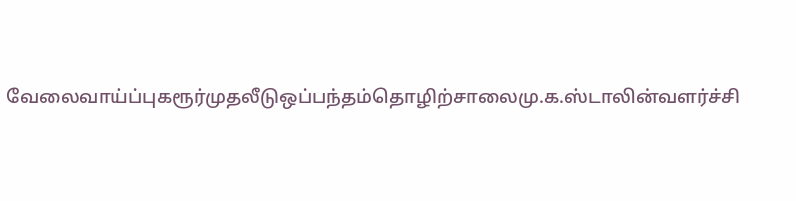வேலைவாய்ப்புகரூர்முதலீடுஒப்பந்தம்தொழிற்சாலைமு.க.ஸ்டாலின்வளர்ச்சி